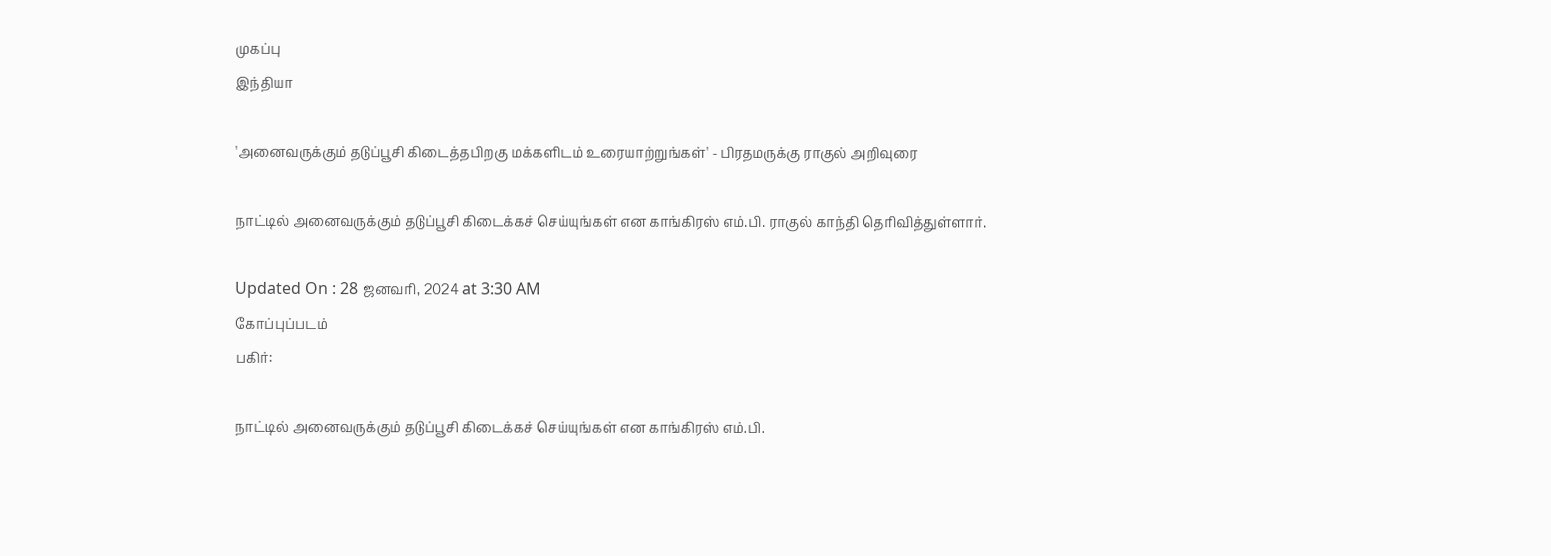முகப்பு
இந்தியா

'அனைவருக்கும் தடுப்பூசி கிடைத்தபிறகு மக்களிடம் உரையாற்றுங்கள்' - பிரதமருக்கு ராகுல் அறிவுரை

நாட்டில் அனைவருக்கும் தடுப்பூசி கிடைக்கச் செய்யுங்கள் என காங்கிரஸ் எம்.பி. ராகுல் காந்தி தெரிவித்துள்ளார்.

Updated On : 28 ஜனவரி, 2024 at 3:30 AM
கோப்புப்படம்
பகிர்:

நாட்டில் அனைவருக்கும் தடுப்பூசி கிடைக்கச் செய்யுங்கள் என காங்கிரஸ் எம்.பி.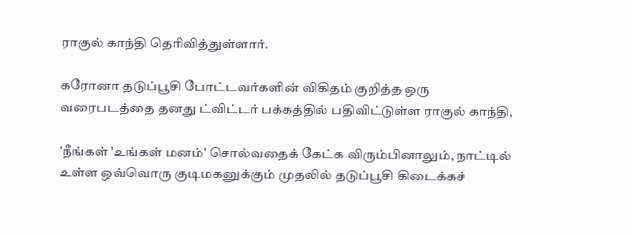ராகுல் காந்தி தெரிவித்துள்ளார்.

கரோனா தடுப்பூசி போட்டவர்களின் விகிதம் குறித்த ஒரு வரைபடத்தை தனது ட்விட்டர் பக்கத்தில் பதிவிட்டுள்ள ராகுல் காந்தி,

'நீங்கள் 'உங்கள் மனம்' சொல்வதைக் கேட்க விரும்பினாலும், நாட்டில் உள்ள ஒவ்வொரு குடிமகனுக்கும் முதலில் தடுப்பூசி கிடைக்கச்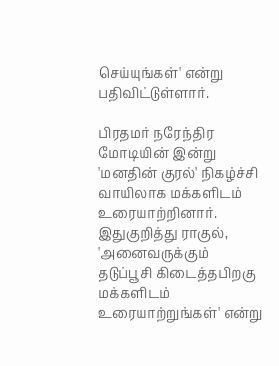செய்யுங்கள்' என்று பதிவிட்டுள்ளார்.

பிரதமர் நரேந்திர மோடியின் இன்று 'மனதின் குரல்' நிகழ்ச்சி வாயிலாக மக்களிடம் உரையாற்றினார். இதுகுறித்து ராகுல், 'அனைவருக்கும் தடுப்பூசி கிடைத்தபிறகு மக்களிடம் உரையாற்றுங்கள்' என்று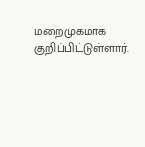மறைமுகமாக குறிப்பிட்டுள்ளார்.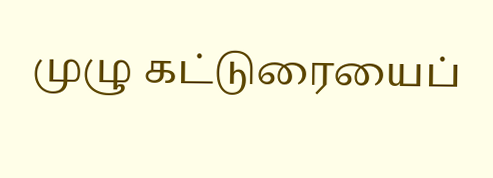முழு கட்டுரையைப்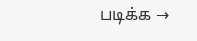படிக்க →